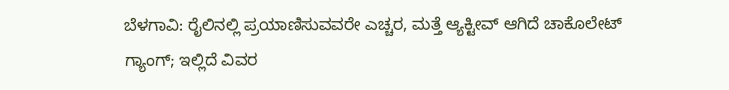ಬೆಳಗಾವಿ: ರೈಲಿನಲ್ಲಿ ಪ್ರಯಾಣಿಸುವವರೇ ಎಚ್ಚರ, ಮತ್ತೆ ಆ್ಯಕ್ಟೀವ್ ಆಗಿದೆ ಚಾಕೊಲೇಟ್ ಗ್ಯಾಂಗ್; ಇಲ್ಲಿದೆ ವಿವರ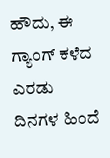ಹೌದು, ಈ ಗ್ಯಾಂಗ್ ಕಳೆದ ಎರಡು ದಿನಗಳ ಹಿಂದೆ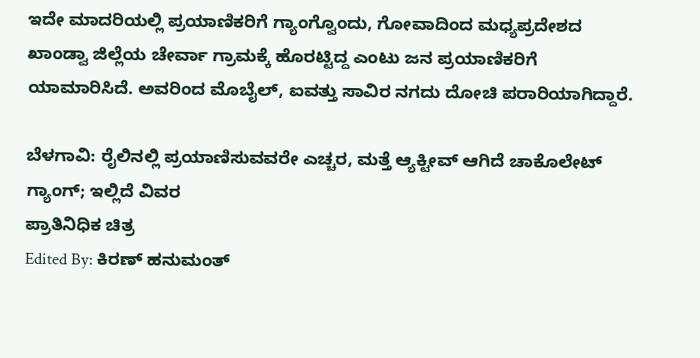ಇದೇ ಮಾದರಿಯಲ್ಲಿ ಪ್ರಯಾಣಿಕರಿಗೆ ಗ್ಯಾಂಗ್ವೊಂದು, ಗೋವಾದಿಂದ ಮಧ್ಯಪ್ರದೇಶದ ಖಾಂಡ್ವಾ ಜಿಲ್ಲೆಯ ಚೇರ್ವಾ ಗ್ರಾಮಕ್ಕೆ ಹೊರಟ್ಟಿದ್ದ ಎಂಟು ಜನ ಪ್ರಯಾಣಿಕರಿಗೆ ಯಾಮಾರಿಸಿದೆ. ಅವರಿಂದ ಮೊಬೈಲ್, ಐವತ್ತು ಸಾವಿರ ನಗದು ದೋಚಿ ಪರಾರಿಯಾಗಿದ್ದಾರೆ.

ಬೆಳಗಾವಿ: ರೈಲಿನಲ್ಲಿ ಪ್ರಯಾಣಿಸುವವರೇ ಎಚ್ಚರ, ಮತ್ತೆ ಆ್ಯಕ್ಟೀವ್ ಆಗಿದೆ ಚಾಕೊಲೇಟ್ ಗ್ಯಾಂಗ್; ಇಲ್ಲಿದೆ ವಿವರ
ಪ್ರಾತಿನಿಧಿಕ ಚಿತ್ರ
Edited By: ಕಿರಣ್ ಹನುಮಂತ್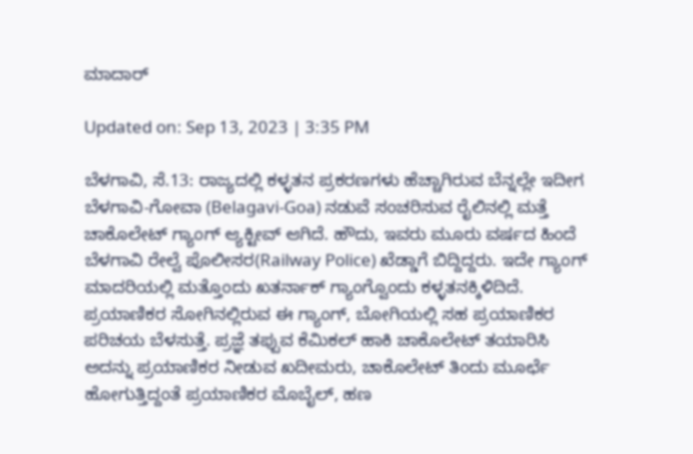ಮಾದಾರ್

Updated on: Sep 13, 2023 | 3:35 PM

ಬೆಳಗಾವಿ, ಸೆ.13: ರಾಜ್ಯದಲ್ಲಿ ಕಳ್ಳತನ ಪ್ರಕರಣಗಳು ಹೆಚ್ಚಾಗಿರುವ ಬೆನ್ನಲ್ಲೇ ಇದೀಗ ಬೆಳಗಾವಿ-ಗೋವಾ (Belagavi-Goa) ನಡುವೆ ಸಂಚರಿಸುವ ರೈಲಿನಲ್ಲಿ ಮತ್ತೆ ಚಾಕೊಲೇಟ್ ಗ್ಯಾಂಗ್ ಆ್ಯಕ್ಟೀವ್ ಆಗಿದೆ. ಹೌದು, ಇವರು ಮೂರು ವರ್ಷದ ಹಿಂದೆ ಬೆಳಗಾವಿ ರೇಲ್ವೆ ಪೊಲೀಸರ(Railway Police) ಖೆಡ್ಡಾಗೆ ಬಿದ್ದಿದ್ದರು. ಇದೇ ಗ್ಯಾಂಗ್ ಮಾದರಿಯಲ್ಲಿ ಮತ್ತೊಂದು ಖತರ್ನಾಕ್ ಗ್ಯಾಂಗ್ವೊಂದು ಕಳ್ಳತನಕ್ಕಿಳಿದಿದೆ. ಪ್ರಯಾಣಿಕರ ಸೋಗಿನಲ್ಲಿರುವ ಈ ಗ್ಯಾಂಗ್, ಬೋಗಿಯಲ್ಲಿ ಸಹ ಪ್ರಯಾಣಿಕರ ಪರಿಚಯ ಬೆಳಸುತ್ತೆ. ಪ್ರಜ್ಞೆ ತಪ್ಪುವ ಕೆಮಿಕಲ್ ಹಾಕಿ ಚಾಕೊಲೇಟ್ ತಯಾರಿಸಿ ಅದನ್ನು ಪ್ರಯಾಣಿಕರ ನೀಡುವ ಖದೀಮರು, ಚಾಕೊಲೇಟ್ ತಿಂದು ಮೂರ್ಛೆ ಹೋಗುತ್ತಿದ್ದಂತೆ ಪ್ರಯಾಣಿಕರ ಮೊಬೈಲ್, ಹಣ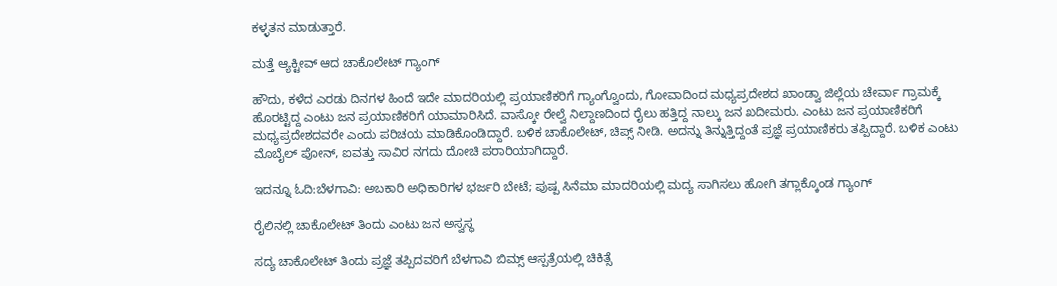ಕಳ್ಳತನ ಮಾಡುತ್ತಾರೆ.

ಮತ್ತೆ ಆ್ಯಕ್ಟೀವ್ ಆದ ಚಾಕೊಲೇಟ್ ಗ್ಯಾಂಗ್

ಹೌದು, ಕಳೆದ ಎರಡು ದಿನಗಳ ಹಿಂದೆ ಇದೇ ಮಾದರಿಯಲ್ಲಿ ಪ್ರಯಾಣಿಕರಿಗೆ ಗ್ಯಾಂಗ್ವೊಂದು, ಗೋವಾದಿಂದ ಮಧ್ಯಪ್ರದೇಶದ ಖಾಂಡ್ವಾ ಜಿಲ್ಲೆಯ ಚೇರ್ವಾ ಗ್ರಾಮಕ್ಕೆ ಹೊರಟ್ಟಿದ್ದ ಎಂಟು ಜನ ಪ್ರಯಾಣಿಕರಿಗೆ ಯಾಮಾರಿಸಿದೆ. ವಾಸ್ಕೋ ರೇಲ್ವೆ ನಿಲ್ದಾಣದಿಂದ ರೈಲು ಹತ್ತಿದ್ದ ನಾಲ್ಕು ಜನ ಖದೀಮರು. ಎಂಟು ಜನ ಪ್ರಯಾಣಿಕರಿಗೆ ಮಧ್ಯಪ್ರದೇಶದವರೇ ಎಂದು ಪರಿಚಯ‌ ಮಾಡಿಕೊಂಡಿದ್ದಾರೆ. ಬಳಿಕ ಚಾಕೊಲೇಟ್, ಚಿಪ್ಸ್ ನೀಡಿ. ಅದನ್ನು ತಿನ್ನುತ್ತಿದ್ದಂತೆ ಪ್ರಜ್ಞೆ ಪ್ರಯಾಣಿಕರು ತಪ್ಪಿದ್ದಾರೆ. ಬಳಿಕ ಎಂಟು ಮೊಬೈಲ್ ಪೋನ್, ಐವತ್ತು ಸಾವಿರ ನಗದು ದೋಚಿ ಪರಾರಿಯಾಗಿದ್ದಾರೆ.

ಇದನ್ನೂ ಓದಿ:ಬೆಳಗಾವಿ: ಅಬಕಾರಿ ಅಧಿಕಾರಿಗಳ ಭರ್ಜರಿ ಬೇಟೆ; ಪುಷ್ಪ ಸಿನೆಮಾ ಮಾದರಿಯಲ್ಲಿ ಮದ್ಯ ಸಾಗಿಸಲು ಹೋಗಿ ತಗ್ಲಾಕ್ಕೊಂಡ ಗ್ಯಾಂಗ್

ರೈಲಿನಲ್ಲಿ ಚಾಕೊಲೇಟ್ ತಿಂದು ಎಂಟು ಜನ ಅಸ್ವಸ್ಥ

ಸದ್ಯ ಚಾಕೊಲೇಟ್ ತಿಂದು ಪ್ರಜ್ಞೆ ತಪ್ಪಿದವರಿಗೆ ಬೆಳಗಾವಿ ಬಿಮ್ಸ್ ಆಸ್ಪತ್ರೆಯಲ್ಲಿ ಚಿಕಿತ್ಸೆ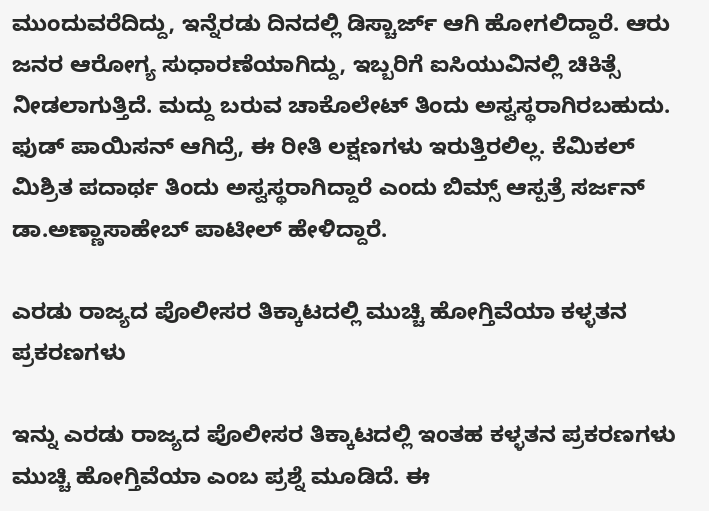ಮುಂದುವರೆದಿದ್ದು, ಇನ್ನೆರಡು ದಿನದಲ್ಲಿ ಡಿಸ್ಚಾರ್ಜ್ ಆಗಿ ಹೋಗಲಿದ್ದಾರೆ. ಆರು ಜನರ ಆರೋಗ್ಯ ಸುಧಾರಣೆಯಾಗಿದ್ದು, ಇಬ್ಬರಿಗೆ ಐಸಿಯುವಿನಲ್ಲಿ ಚಿಕಿತ್ಸೆ ನೀಡಲಾಗುತ್ತಿದೆ. ಮದ್ದು ಬರುವ ಚಾಕೊಲೇಟ್ ತಿಂದು ಅಸ್ವಸ್ಥರಾಗಿರಬಹುದು. ಫುಡ್ ಪಾಯಿಸನ್ ಆಗಿದ್ರೆ, ಈ ರೀತಿ ಲಕ್ಷಣಗಳು ಇರುತ್ತಿರಲಿಲ್ಲ. ಕೆಮಿಕಲ್ ಮಿಶ್ರಿತ ಪದಾರ್ಥ ತಿಂದು ಅಸ್ವಸ್ಥರಾಗಿದ್ದಾರೆ ಎಂದು ಬಿಮ್ಸ್ ಆಸ್ಪತ್ರೆ ಸರ್ಜನ್ ಡಾ.ಅಣ್ಣಾಸಾಹೇಬ್ ಪಾಟೀಲ್ ಹೇಳಿದ್ದಾರೆ.

ಎರಡು ರಾಜ್ಯದ ಪೊಲೀಸರ ತಿಕ್ಕಾಟದಲ್ಲಿ ಮುಚ್ಚಿ ಹೋಗ್ತಿವೆಯಾ ಕಳ್ಳತನ ಪ್ರಕರಣಗಳು

ಇನ್ನು ಎರಡು ರಾಜ್ಯದ ಪೊಲೀಸರ ತಿಕ್ಕಾಟದಲ್ಲಿ ಇಂತಹ ಕಳ್ಳತನ ಪ್ರಕರಣಗಳು ಮುಚ್ಚಿ ಹೋಗ್ತಿವೆಯಾ ಎಂಬ ಪ್ರಶ್ನೆ ಮೂಡಿದೆ. ಈ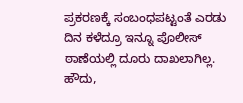ಪ್ರಕರಣಕ್ಕೆ ಸಂಬಂಧಪಟ್ಟಂತೆ ಎರಡು ದಿನ ಕಳೆದ್ರೂ ಇನ್ನೂ ಪೊಲೀಸ್ ಠಾಣೆಯಲ್ಲಿ ದೂರು ದಾಖಲಾಗಿಲ್ಲ. ಹೌದು,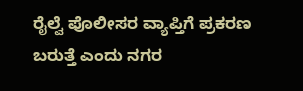ರೈಲ್ವೆ ಪೊಲೀಸರ ವ್ಯಾಪ್ತಿಗೆ ಪ್ರಕರಣ ಬರುತ್ತೆ ಎಂದು ನಗರ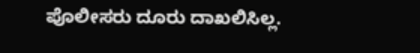ಪೊಲೀಸರು ದೂರು ದಾಖಲಿಸಿಲ್ಲ.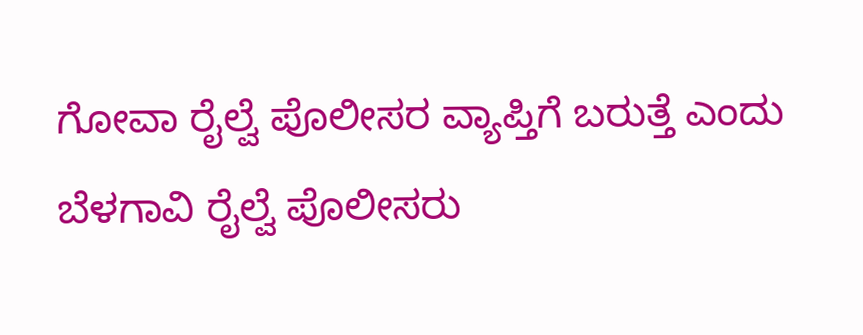ಗೋವಾ ರೈಲ್ವೆ ಪೊಲೀಸರ ವ್ಯಾಪ್ತಿಗೆ ಬರುತ್ತೆ ಎಂದು ಬೆಳಗಾವಿ ರೈಲ್ವೆ ಪೊಲೀಸರು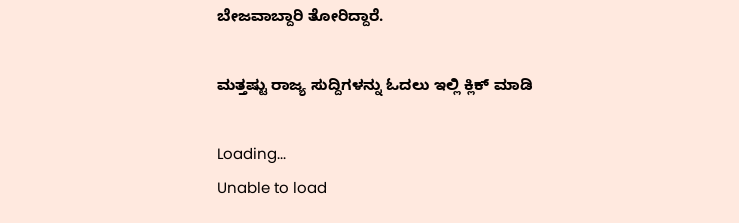ಬೇಜವಾಬ್ದಾರಿ ತೋರಿದ್ದಾರೆ.

ಮತ್ತಷ್ಟು ರಾಜ್ಯ ಸುದ್ದಿಗಳನ್ನು ಓದಲು ಇಲ್ಲಿ ಕ್ಲಿಕ್ ಮಾಡಿ

Loading...
Unable to load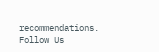recommendations.
Follow Us